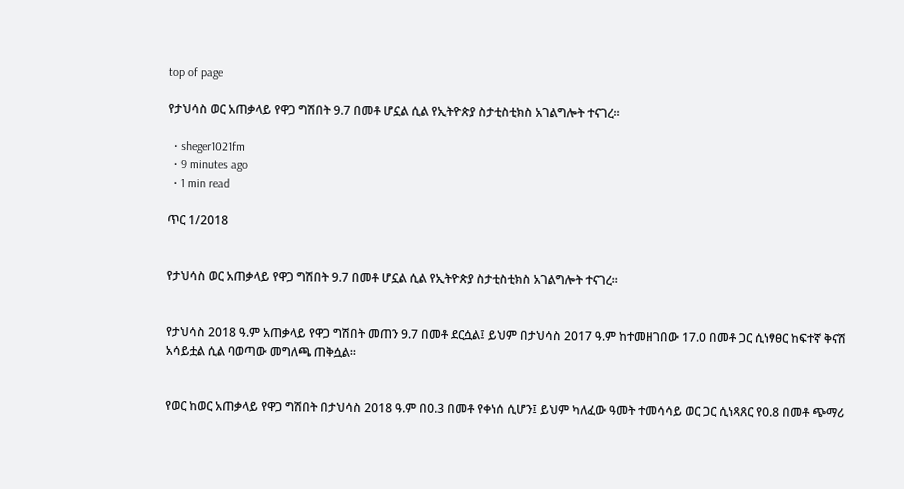top of page

የታህሳስ ወር አጠቃላይ የዋጋ ግሽበት 9.7 በመቶ ሆኗል ሲል የኢትዮጵያ ስታቲስቲክስ አገልግሎት ተናገረ።

  • sheger1021fm
  • 9 minutes ago
  • 1 min read

ጥር 1/2018


የታህሳስ ወር አጠቃላይ የዋጋ ግሽበት 9.7 በመቶ ሆኗል ሲል የኢትዮጵያ ስታቲስቲክስ አገልግሎት ተናገረ።


የታህሳስ 2018 ዓ.ም አጠቃላይ የዋጋ ግሽበት መጠን 9.7 በመቶ ደርሷል፤ ይህም በታህሳስ 2017 ዓ.ም ከተመዘገበው 17.0 በመቶ ጋር ሲነፃፀር ከፍተኛ ቅናሽ አሳይቷል ሲል ባወጣው መግለጫ ጠቅሷል።


የወር ከወር አጠቃላይ የዋጋ ግሽበት በታህሳስ 2018 ዓ.ም በ0.3 በመቶ የቀነሰ ሲሆን፤ ይህም ካለፈው ዓመት ተመሳሳይ ወር ጋር ሲነጻጸር የ0.8 በመቶ ጭማሪ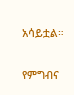አሳይቷል።


የምግብና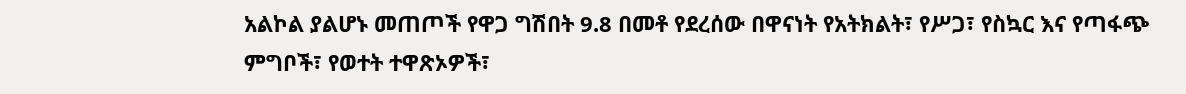አልኮል ያልሆኑ መጠጦች የዋጋ ግሽበት 9.8 በመቶ የደረሰው በዋናነት የአትክልት፣ የሥጋ፣ የስኳር እና የጣፋጭ ምግቦች፣ የወተት ተዋጽኦዎች፣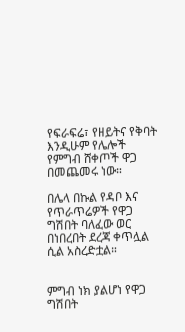የፍራፍሬ፣ የዘይትና የቅባት እንዲሁም የሌሎች የምግብ ሸቀጦች ዋጋ በመጨመሩ ነው።

በሌላ በኩል የዳቦ እና የጥራጥሬዎች የዋጋ ግሽበት ባለፈው ወር በነበረበት ደረጃ ቀጥሏል ሲል አስረድቷል።


ምግብ ነክ ያልሆነ የዋጋ ግሽበት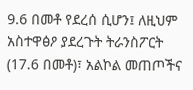9.6 በመቶ የደረሰ ሲሆን፤ ለዚህም አስተዋፅዖ ያደረጉት ትራንስፖርት (17.6 በመቶ)፣ አልኮል መጠጦችና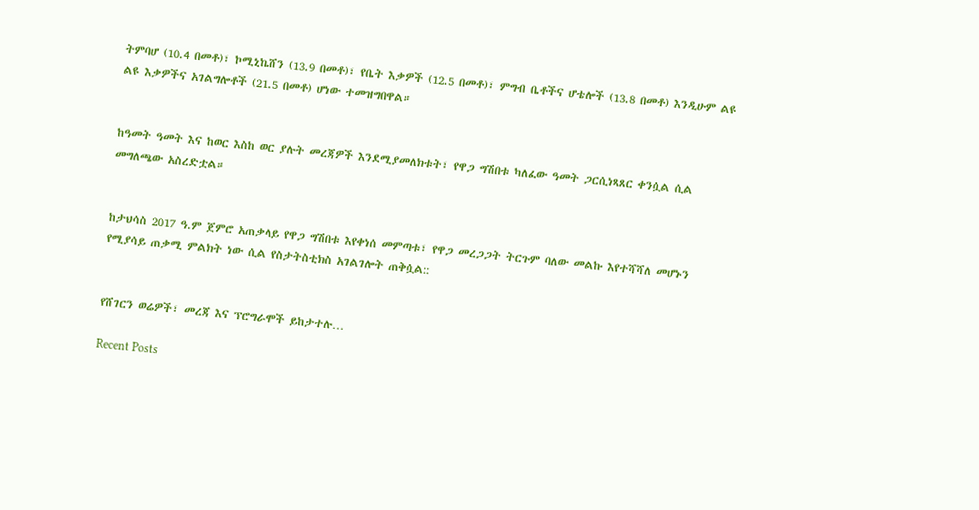ትምባሆ (10.4 በመቶ)፣ ኮሚኒኬሸን (13.9 በመቶ)፣ የቤት እቃዎች (12.5 በመቶ)፣ ምግብ ቤቶችና ሆቴሎች (13.8 በመቶ) እንዲሁም ልዩ ልዩ እቃዎችና አገልግሎቶች (21.5 በመቶ) ሆነው ተመዝግበዋል።


ከዓመት ዓመት እና ከወር እስከ ወር ያሉት መረጃዎች እንደሚያመለክቱት፣ የዋጋ ግሽበቱ ካለፈው ዓመት ጋርሲነጻጸር ቀንሷል ሲል መግለጫው አስረድቷል።


ከታህሳስ 2017 ዓ.ም ጀምሮ አጠቃላይ የዋጋ ግሽበቱ እየቀነሰ መምጣቱ፣ የዋጋ መረጋጋት ትርጉም ባለው መልኩ እየተሻሻለ መሆኑን የሚያሳይ ጠቃሚ ምልክት ነው ሲል የስታትስቲክስ አገልገሎት ጠቅሷል::


የሸገርን ወሬዎች፣ መረጃ እና ፕሮግራሞች ይከታተሉ…

Recent Posts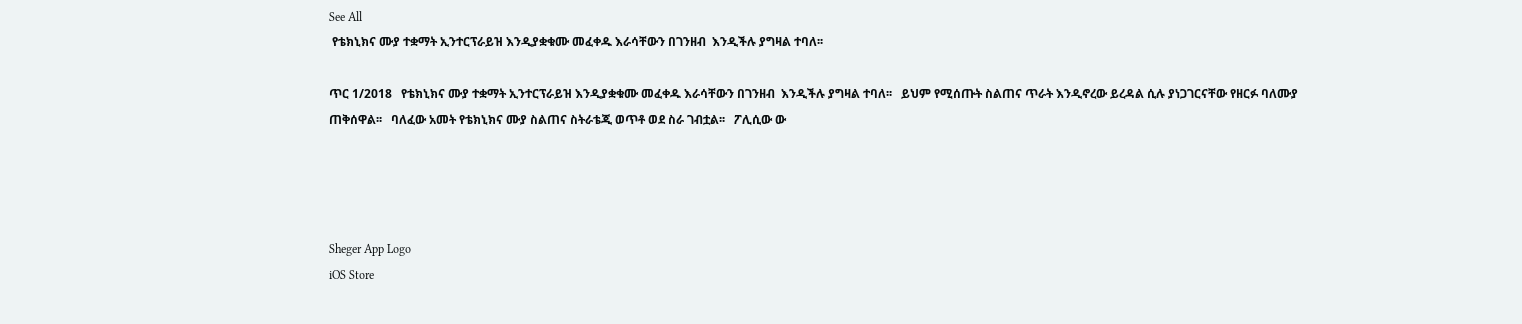See All
 የቴክኒክና ሙያ ተቋማት ኢንተርፕራይዝ እንዲያቋቁሙ መፈቀዱ እራሳቸውን በገንዘብ  እንዲችሉ ያግዛል ተባለ፡፡

ጥር 1/2018   የቴክኒክና ሙያ ተቋማት ኢንተርፕራይዝ እንዲያቋቁሙ መፈቀዱ እራሳቸውን በገንዘብ  እንዲችሉ ያግዛል ተባለ፡፡   ይህም የሚሰጡት ስልጠና ጥራት እንዲኖረው ይረዳል ሲሉ ያነጋገርናቸው የዘርፉ ባለሙያ ጠቅሰዋል፡፡   ባለፈው አመት የቴክኒክና ሙያ ስልጠና ስትራቴጂ ወጥቶ ወደ ስራ ገብቷል፡፡   ፖሊሲው ው




Sheger App Logo
iOS Store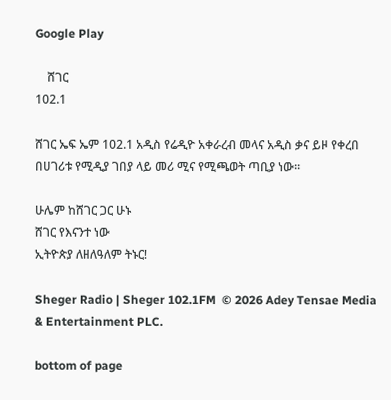Google Play

    ሸገር
102.1

ሸገር ኤፍ ኤም 102.1 አዲስ የሬዲዮ አቀራረብ መላና አዲስ ቃና ይዞ የቀረበ በሀገሪቱ የሚዲያ ገበያ ላይ መሪ ሚና የሚጫወት ጣቢያ ነው፡፡

ሁሌም ከሸገር ጋር ሁኑ
ሸገር የእናንተ ነው
ኢትዮጵያ ለዘለዓለም ትኑር!

Sheger Radio | Sheger 102.1FM  © 2026 Adey Tensae Media & Entertainment PLC.

bottom of page